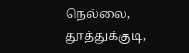நெல்லை, தூத்துக்குடி,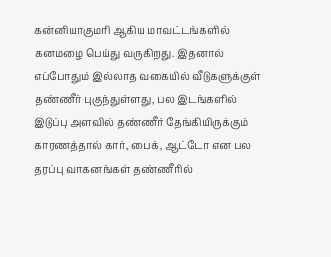கன்னியாகுமரி ஆகிய மாவட்டங்களில் கனமழை பெய்து வருகிறது. இதனால் எப்போதும் இல்லாத வகையில் வீடுகளுக்குள் தண்ணீர் புகுந்துள்ளது, பல இடங்களில் இடுப்பு அளவில் தண்ணீர் தேங்கியிருக்கும் காரணத்தால் கார், பைக், ஆட்டோ என பல தரப்பு வாகனங்கள் தண்ணீரில்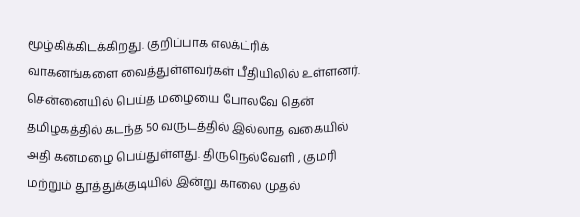மூழ்கிக்கிடக்கிறது. குறிப்பாக எலக்ட்ரிக் வாகனங்களை வைத்துள்ளவர்கள் பீதியிலில் உள்ளனர்.
சென்னையில் பெய்த மழையை போலவே தென் தமிழகத்தில் கடந்த 50 வருடத்தில் இல்லாத வகையில் அதி கனமழை பெய்துள்ளது. திருநெல்வேளி , குமரி மற்றும் தூத்துக்குடியில் இன்று காலை முதல்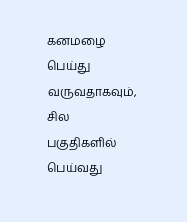கனமழை பெய்து வருவதாகவும், சில பகுதிகளில் பெய்வது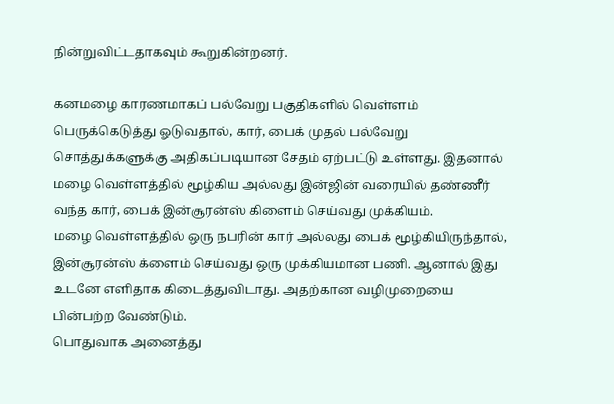நின்றுவிட்டதாகவும் கூறுகின்றனர்.

கனமழை காரணமாகப் பல்வேறு பகுதிகளில் வெள்ளம் பெருக்கெடுத்து ஓடுவதால், கார், பைக் முதல் பல்வேறு சொத்துக்களுக்கு அதிகப்படியான சேதம் ஏற்பட்டு உள்ளது. இதனால் மழை வெள்ளத்தில் மூழ்கிய அல்லது இன்ஜின் வரையில் தண்ணீர் வந்த கார், பைக் இன்சூரன்ஸ் கிளைம் செய்வது முக்கியம்.
மழை வெள்ளத்தில் ஒரு நபரின் கார் அல்லது பைக் மூழ்கியிருந்தால், இன்சூரன்ஸ் க்ளைம் செய்வது ஒரு முக்கியமான பணி. ஆனால் இது உடனே எளிதாக கிடைத்துவிடாது. அதற்கான வழிமுறையை பின்பற்ற வேண்டும்.
பொதுவாக அனைத்து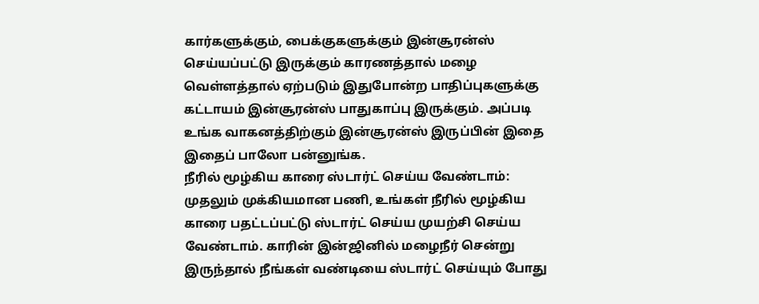கார்களுக்கும், பைக்குகளுக்கும் இன்சூரன்ஸ் செய்யப்பட்டு இருக்கும் காரணத்தால் மழை வெள்ளத்தால் ஏற்படும் இதுபோன்ற பாதிப்புகளுக்கு கட்டாயம் இன்சூரன்ஸ் பாதுகாப்பு இருக்கும். அப்படி உங்க வாகனத்திற்கும் இன்சூரன்ஸ் இருப்பின் இதை இதைப் பாலோ பன்னுங்க.
நீரில் மூழ்கிய காரை ஸ்டார்ட் செய்ய வேண்டாம்: முதலும் முக்கியமான பணி, உங்கள் நீரில் மூழ்கிய காரை பதட்டப்பட்டு ஸ்டார்ட் செய்ய முயற்சி செய்ய வேண்டாம். காரின் இன்ஜினில் மழைநீர் சென்று இருந்தால் நீங்கள் வண்டியை ஸ்டார்ட் செய்யும் போது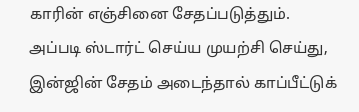காரின் எஞ்சினை சேதப்படுத்தும்.
அப்படி ஸ்டார்ட் செய்ய முயற்சி செய்து, இன்ஜின் சேதம் அடைந்தால் காப்பீட்டுக்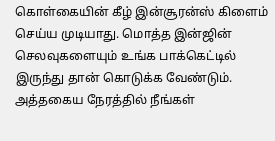கொள்கையின் கீழ் இன்சூரன்ஸ் கிளைம் செய்ய முடியாது. மொத்த இன்ஜின் செலவுகளையும் உங்க பாக்கெட்டில் இருந்து தான் கொடுக்க வேண்டும். அத்தகைய நேரத்தில் நீங்கள்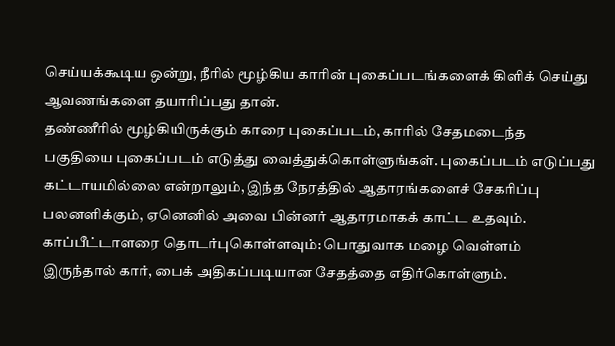செய்யக்கூடிய ஒன்று, நீரில் மூழ்கிய காரின் புகைப்படங்களைக் கிளிக் செய்து ஆவணங்களை தயாரிப்பது தான்.
தண்ணீரில் மூழ்கியிருக்கும் காரை புகைப்படம், காரில் சேதமடைந்த பகுதியை புகைப்படம் எடுத்து வைத்துக்கொள்ளுங்கள். புகைப்படம் எடுப்பது கட்டாயமில்லை என்றாலும், இந்த நேரத்தில் ஆதாரங்களைச் சேகரிப்பு பலனளிக்கும், ஏனெனில் அவை பின்னர் ஆதாரமாகக் காட்ட உதவும்.
காப்பீட்டாளரை தொடர்புகொள்ளவும்: பொதுவாக மழை வெள்ளம் இருந்தால் கார், பைக் அதிகப்படியான சேதத்தை எதிர்கொள்ளும்.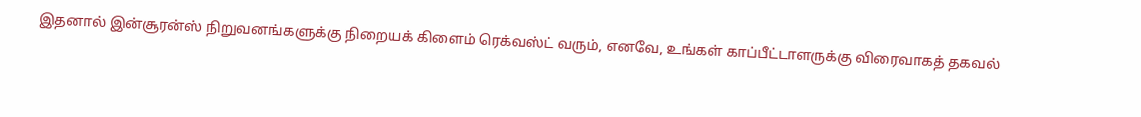இதனால் இன்சூரன்ஸ் நிறுவனங்களுக்கு நிறையக் கிளைம் ரெக்வஸ்ட் வரும், எனவே, உங்கள் காப்பீட்டாளருக்கு விரைவாகத் தகவல்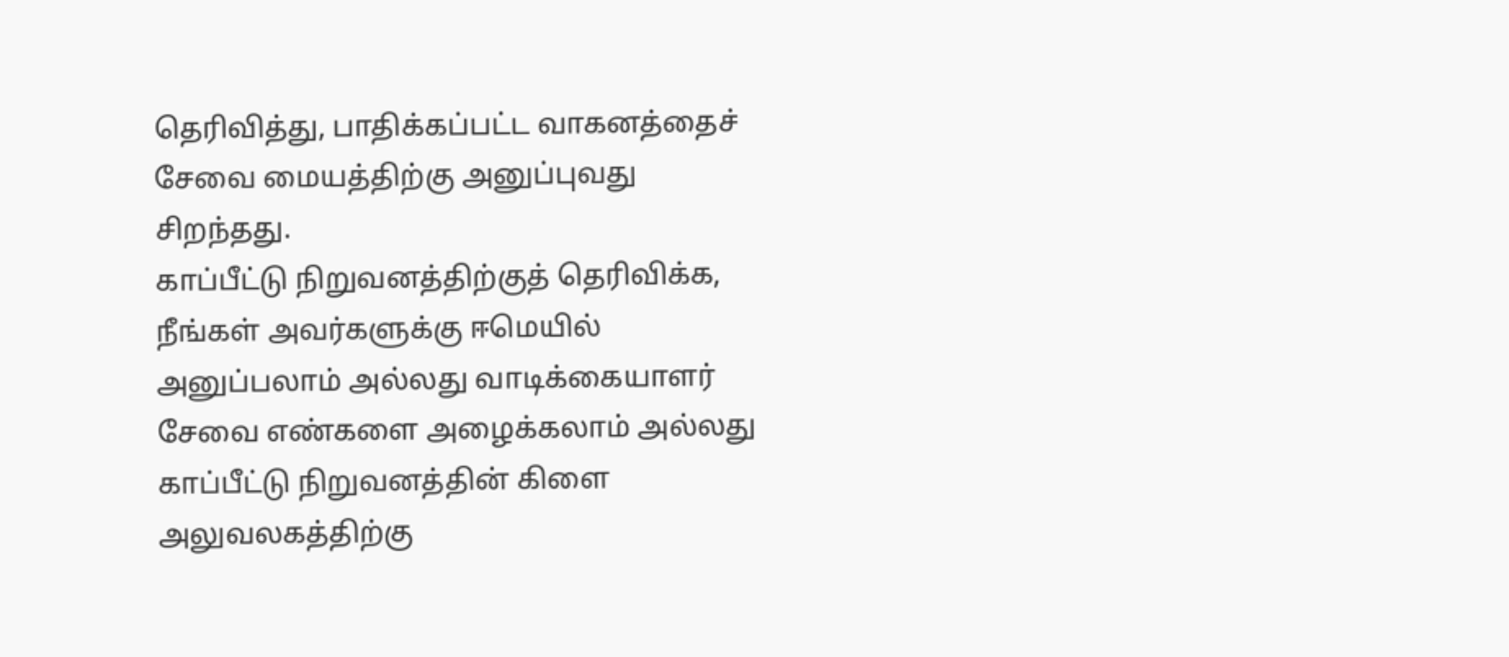தெரிவித்து, பாதிக்கப்பட்ட வாகனத்தைச் சேவை மையத்திற்கு அனுப்புவது சிறந்தது.
காப்பீட்டு நிறுவனத்திற்குத் தெரிவிக்க, நீங்கள் அவர்களுக்கு ஈமெயில் அனுப்பலாம் அல்லது வாடிக்கையாளர் சேவை எண்களை அழைக்கலாம் அல்லது காப்பீட்டு நிறுவனத்தின் கிளை அலுவலகத்திற்கு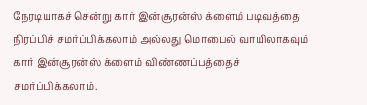நேரடியாகச் சென்று கார் இன்சூரன்ஸ் க்ளைம் படிவத்தை நிரப்பிச் சமர்ப்பிக்கலாம் அல்லது மொபைல் வாயிலாகவும் கார் இன்சூரன்ஸ் க்ளைம் விண்ணப்பத்தைச் சமர்ப்பிக்கலாம்.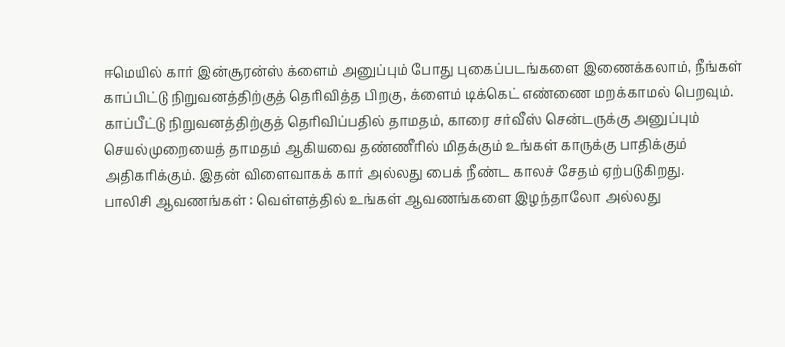ஈமெயில் கார் இன்சூரன்ஸ் க்ளைம் அனுப்பும் போது புகைப்படங்களை இணைக்கலாம், நீங்கள் காப்பிட்டு நிறுவனத்திற்குத் தெரிவித்த பிறகு, க்ளைம் டிக்கெட் எண்ணை மறக்காமல் பெறவும்.
காப்பீட்டு நிறுவனத்திற்குத் தெரிவிப்பதில் தாமதம், காரை சர்வீஸ் சென்டருக்கு அனுப்பும் செயல்முறையைத் தாமதம் ஆகியவை தண்ணீரில் மிதக்கும் உங்கள் காருக்கு பாதிக்கும் அதிகரிக்கும். இதன் விளைவாகக் கார் அல்லது பைக் நீண்ட காலச் சேதம் ஏற்படுகிறது.
பாலிசி ஆவணங்கள் : வெள்ளத்தில் உங்கள் ஆவணங்களை இழந்தாலோ அல்லது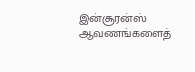இன்சூரன்ஸ் ஆவணங்களைத்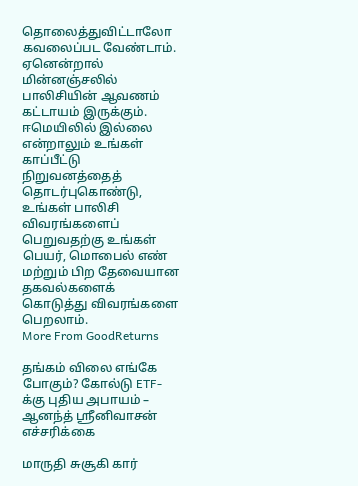தொலைத்துவிட்டாலோ கவலைப்பட வேண்டாம். ஏனென்றால் மின்னஞ்சலில் பாலிசியின் ஆவணம் கட்டாயம் இருக்கும்.
ஈமெயிலில் இல்லை என்றாலும் உங்கள் காப்பீட்டு நிறுவனத்தைத் தொடர்புகொண்டு, உங்கள் பாலிசி விவரங்களைப் பெறுவதற்கு உங்கள் பெயர், மொபைல் எண் மற்றும் பிற தேவையான தகவல்களைக் கொடுத்து விவரங்களை பெறலாம்.
More From GoodReturns

தங்கம் விலை எங்கே போகும்? கோல்டு ETF-க்கு புதிய அபாயம் – ஆனந்த் ஸ்ரீனிவாசன் எச்சரிக்கை

மாருதி சுசூகி கார்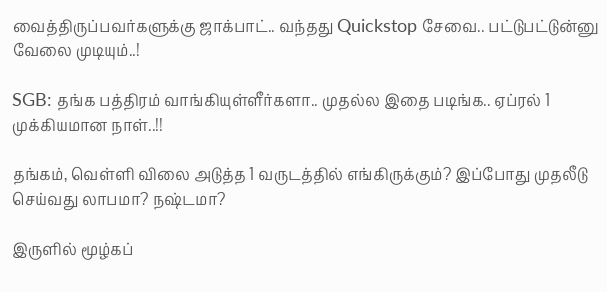வைத்திருப்பவர்களுக்கு ஜாக்பாட்.. வந்தது Quickstop சேவை.. பட்டுபட்டுன்னு வேலை முடியும்..!

SGB: தங்க பத்திரம் வாங்கியுள்ளீர்களா.. முதல்ல இதை படிங்க.. ஏப்ரல் 1 முக்கியமான நாள்..!!

தங்கம், வெள்ளி விலை அடுத்த 1 வருடத்தில் எங்கிருக்கும்? இப்போது முதலீடு செய்வது லாபமா? நஷ்டமா?

இருளில் மூழ்கப்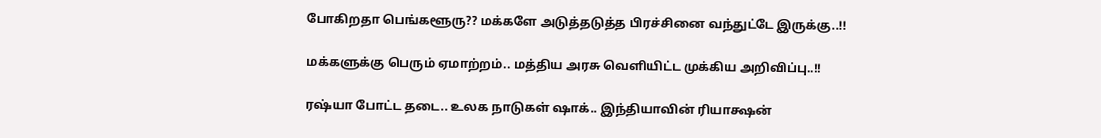போகிறதா பெங்களூரு?? மக்களே அடுத்தடுத்த பிரச்சினை வந்துட்டே இருக்கு..!!

மக்களுக்கு பெரும் ஏமாற்றம்.. மத்திய அரசு வெளியிட்ட முக்கிய அறிவிப்பு..!!

ரஷ்யா போட்ட தடை.. உலக நாடுகள் ஷாக்.. இந்தியாவின் ரியாக்ஷன்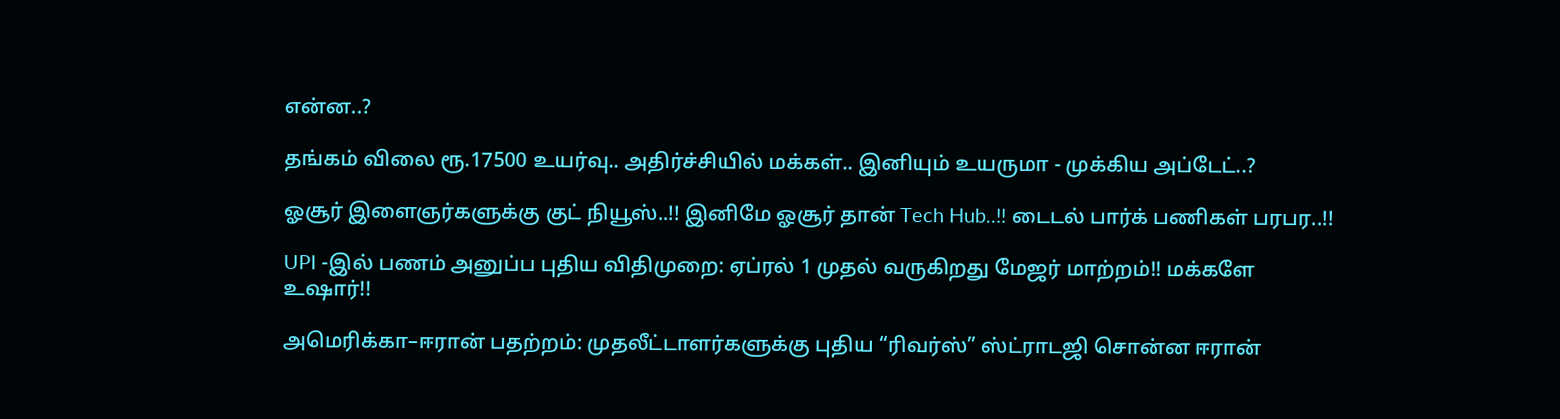என்ன..?

தங்கம் விலை ரூ.17500 உயர்வு.. அதிர்ச்சியில் மக்கள்.. இனியும் உயருமா - முக்கிய அப்டேட்..?

ஓசூர் இளைஞர்களுக்கு குட் நியூஸ்..!! இனிமே ஓசூர் தான் Tech Hub..!! டைடல் பார்க் பணிகள் பரபர..!!

UPI -இல் பணம் அனுப்ப புதிய விதிமுறை: ஏப்ரல் 1 முதல் வருகிறது மேஜர் மாற்றம்!! மக்களே உஷார்!!

அமெரிக்கா–ஈரான் பதற்றம்: முதலீட்டாளர்களுக்கு புதிய “ரிவர்ஸ்” ஸ்ட்ராடஜி சொன்ன ஈரான்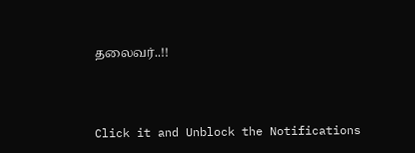தலைவர்..!!



Click it and Unblock the Notifications